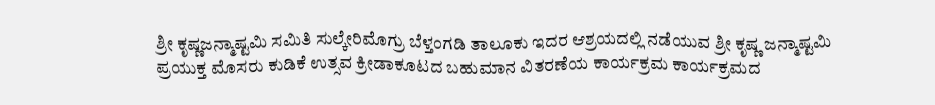ಶ್ರೀ ಕೃಷ್ಣಜನ್ಮಾಷ್ಟಮಿ ಸಮಿತಿ ಸುಲ್ಕೇರಿಮೊಗ್ರು ಬೆಳ್ತಂಗಡಿ ತಾಲೂಕು ಇದರ ಆಶ್ರಯದಲ್ಲಿ ನಡೆಯುವ ಶ್ರೀ ಕೃಷ್ಣ ಜನ್ಮಾಷ್ಟಮಿ ಪ್ರಯುಕ್ತ ಮೊಸರು ಕುಡಿಕೆ ಉತ್ಸವ ಕ್ರೀಡಾಕೂಟದ ಬಹುಮಾನ ವಿತರಣೆಯ ಕಾರ್ಯಕ್ರಮ ಕಾರ್ಯಕ್ರಮದ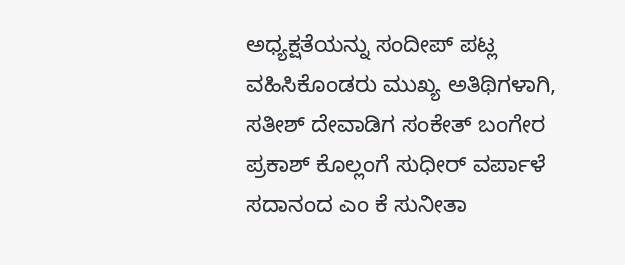ಅಧ್ಯಕ್ಷತೆಯನ್ನು ಸಂದೀಪ್ ಪಟ್ಲ ವಹಿಸಿಕೊಂಡರು ಮುಖ್ಯ ಅತಿಥಿಗಳಾಗಿ, ಸತೀಶ್ ದೇವಾಡಿಗ ಸಂಕೇತ್ ಬಂಗೇರ ಪ್ರಕಾಶ್ ಕೊಲ್ಲಂಗೆ ಸುಧೀರ್ ವರ್ಪಾಳೆ ಸದಾನಂದ ಎಂ ಕೆ ಸುನೀತಾ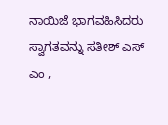ನಾಯಿಜೆ ಭಾಗವಹಿಸಿದರು ಸ್ವಾಗತವನ್ನು ಸತೀಶ್ ಎಸ್ ಎಂ ,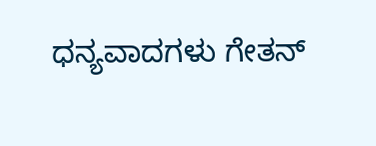ಧನ್ಯವಾದಗಳು ಗೇತನ್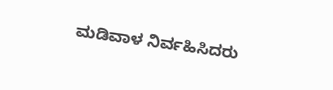ಮಡಿವಾಳ ನಿರ್ವಹಿಸಿದರು